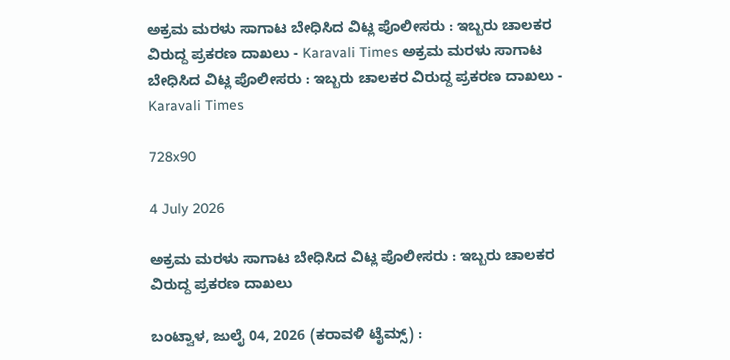ಅಕ್ರಮ ಮರಳು ಸಾಗಾಟ ಬೇಧಿಸಿದ ವಿಟ್ಲ ಪೊಲೀಸರು : ಇಬ್ಬರು ಚಾಲಕರ ವಿರುದ್ದ ಪ್ರಕರಣ ದಾಖಲು - Karavali Times ಅಕ್ರಮ ಮರಳು ಸಾಗಾಟ ಬೇಧಿಸಿದ ವಿಟ್ಲ ಪೊಲೀಸರು : ಇಬ್ಬರು ಚಾಲಕರ ವಿರುದ್ದ ಪ್ರಕರಣ ದಾಖಲು - Karavali Times

728x90

4 July 2026

ಅಕ್ರಮ ಮರಳು ಸಾಗಾಟ ಬೇಧಿಸಿದ ವಿಟ್ಲ ಪೊಲೀಸರು : ಇಬ್ಬರು ಚಾಲಕರ ವಿರುದ್ದ ಪ್ರಕರಣ ದಾಖಲು

ಬಂಟ್ವಾಳ, ಜುಲೈ 04, 2026 (ಕರಾವಳಿ ಟೈಮ್ಸ್) :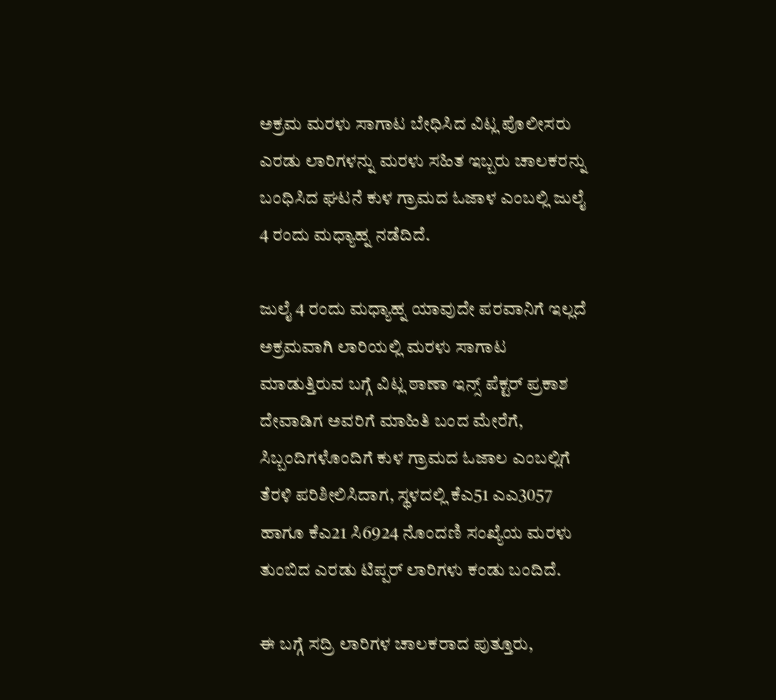ಅಕ್ರಮ ಮರಳು ಸಾಗಾಟ ಬೇಧಿಸಿದ ವಿಟ್ಲ ಪೊಲೀಸರು ಎರಡು ಲಾರಿಗಳನ್ನು ಮರಳು ಸಹಿತ ಇಬ್ಬರು ಚಾಲಕರನ್ನು ಬಂಧಿಸಿದ ಘಟನೆ ಕುಳ ಗ್ರಾಮದ ಓಜಾಳ ಎಂಬಲ್ಲಿ ಜುಲೈ 4 ರಂದು ಮಧ್ಯಾಹ್ನ ನಡೆದಿದೆ.

ಜುಲೈ 4 ರಂದು ಮಧ್ಯಾಹ್ನ ಯಾವುದೇ ಪರವಾನಿಗೆ ಇಲ್ಲದೆ ಅಕ್ರಮವಾಗಿ ಲಾರಿಯಲ್ಲಿ ಮರಳು ಸಾಗಾಟ ಮಾಡುತ್ತಿರುವ ಬಗ್ಗೆ ವಿಟ್ಲ ಠಾಣಾ ಇನ್ಸ್ ಪೆಕ್ಟರ್ ಪ್ರಕಾಶ ದೇವಾಡಿಗ ಅವರಿಗೆ ಮಾಹಿತಿ ಬಂದ ಮೇರೆಗೆ, ಸಿಬ್ಬಂದಿಗಳೊಂದಿಗೆ ಕುಳ ಗ್ರಾಮದ ಓಜಾಲ ಎಂಬಲ್ಲಿಗೆ ತೆರಳಿ ಪರಿಶೀಲಿಸಿದಾಗ, ಸ್ಥಳದಲ್ಲಿ ಕೆಎ51 ಎಎ3057 ಹಾಗೂ ಕೆಎ21 ಸಿ6924 ನೊಂದಣಿ ಸಂಖ್ಯೆಯ ಮರಳು ತುಂಬಿದ ಎರಡು ಟಿಪ್ಪರ್ ಲಾರಿಗಳು ಕಂಡು ಬಂದಿದೆ.

ಈ ಬಗ್ಗೆ ಸದ್ರಿ ಲಾರಿಗಳ ಚಾಲಕರಾದ ಪುತ್ತೂರು,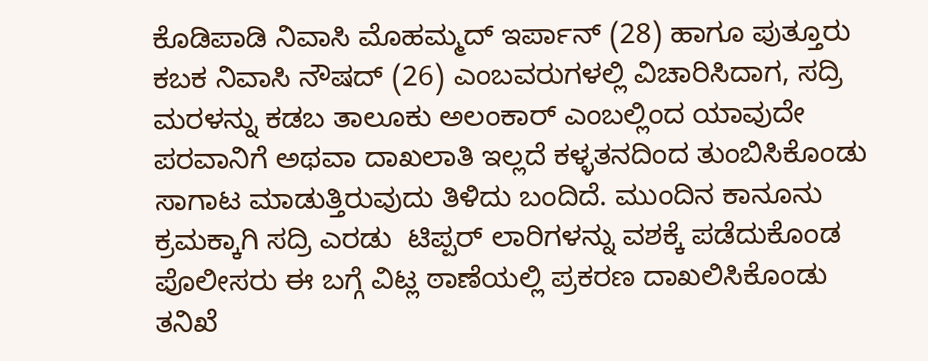ಕೊಡಿಪಾಡಿ ನಿವಾಸಿ ಮೊಹಮ್ಮದ್ ಇರ್ಪಾನ್ (28) ಹಾಗೂ ಪುತ್ತೂರು ಕಬಕ ನಿವಾಸಿ ನೌಷದ್ (26) ಎಂಬವರುಗಳಲ್ಲಿ ವಿಚಾರಿಸಿದಾಗ, ಸದ್ರಿ ಮರಳನ್ನು ಕಡಬ ತಾಲೂಕು ಅಲಂಕಾರ್ ಎಂಬಲ್ಲಿಂದ ಯಾವುದೇ ಪರವಾನಿಗೆ ಅಥವಾ ದಾಖಲಾತಿ ಇಲ್ಲದೆ ಕಳ್ಳತನದಿಂದ ತುಂಬಿಸಿಕೊಂಡು ಸಾಗಾಟ ಮಾಡುತ್ತಿರುವುದು ತಿಳಿದು ಬಂದಿದೆ. ಮುಂದಿನ ಕಾನೂನು ಕ್ರಮಕ್ಕಾಗಿ ಸದ್ರಿ ಎರಡು  ಟಿಪ್ಪರ್ ಲಾರಿಗಳನ್ನು ವಶಕ್ಕೆ ಪಡೆದುಕೊಂಡ ಪೊಲೀಸರು ಈ ಬಗ್ಗೆ ವಿಟ್ಲ ಠಾಣೆಯಲ್ಲಿ ಪ್ರಕರಣ ದಾಖಲಿಸಿಕೊಂಡು ತನಿಖೆ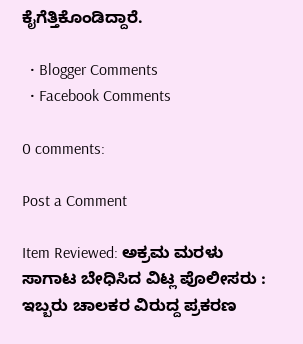ಕೈಗೆತ್ತಿಕೊಂಡಿದ್ದಾರೆ.

  • Blogger Comments
  • Facebook Comments

0 comments:

Post a Comment

Item Reviewed: ಅಕ್ರಮ ಮರಳು ಸಾಗಾಟ ಬೇಧಿಸಿದ ವಿಟ್ಲ ಪೊಲೀಸರು : ಇಬ್ಬರು ಚಾಲಕರ ವಿರುದ್ದ ಪ್ರಕರಣ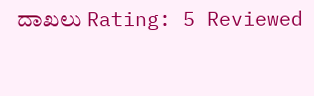ದಾಖಲು Rating: 5 Reviewed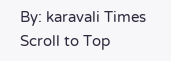By: karavali Times
Scroll to Top